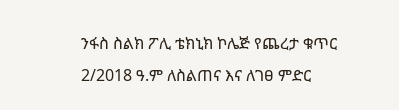ንፋስ ስልክ ፖሊ ቴክኒክ ኮሌጅ የጨረታ ቁጥር 2/2018 ዓ.ም ለስልጠና እና ለገፀ ምድር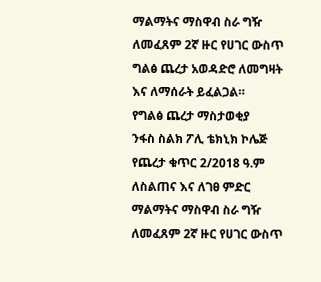ማልማትና ማስዋብ ስራ ግዥ ለመፈጸም 2ኛ ዙር የሀገር ውስጥ ግልፅ ጨረታ አወዳድሮ ለመግዛት እና ለማሰራት ይፈልጋል።
የግልፅ ጨረታ ማስታወቂያ
ንፋስ ስልክ ፖሊ ቴክኒክ ኮሌጅ የጨረታ ቁጥር 2/2018 ዓ.ም ለስልጠና እና ለገፀ ምድር ማልማትና ማስዋብ ስራ ግዥ ለመፈጸም 2ኛ ዙር የሀገር ውስጥ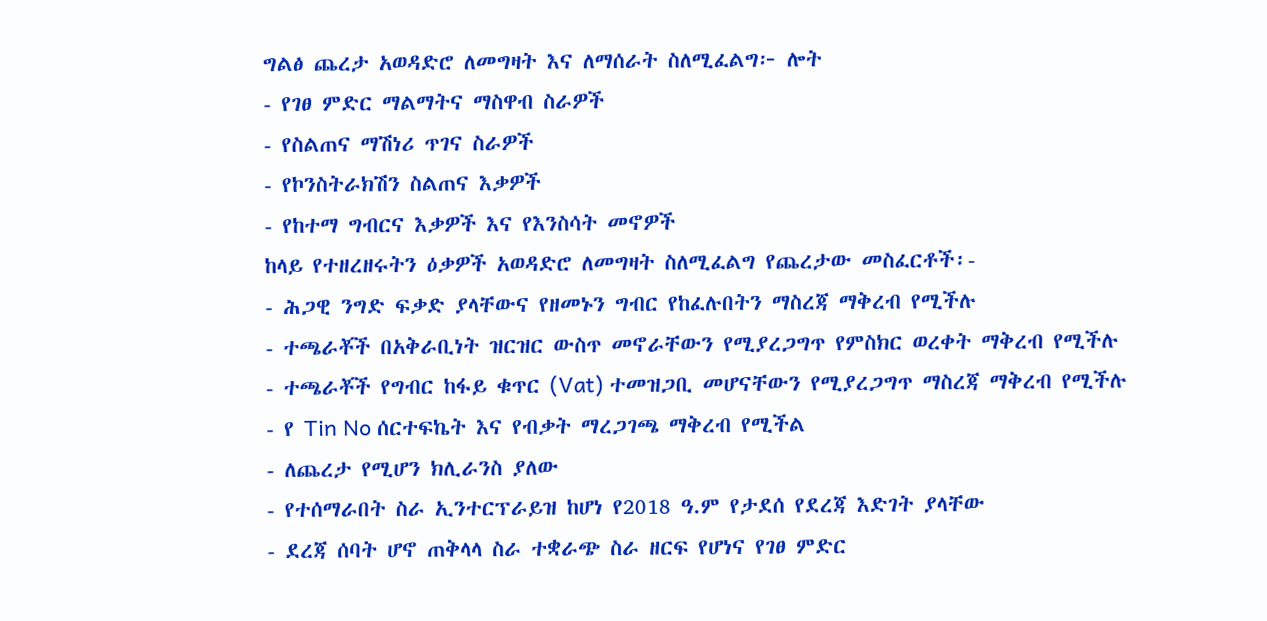ግልፅ ጨረታ አወዳድሮ ለመግዛት እና ለማሰራት ስለሚፈልግ፦ ሎት
- የገፀ ምድር ማልማትና ማስዋብ ስራዎች
- የስልጠና ማሽነሪ ጥገና ስራዎች
- የኮንስትራክሽን ስልጠና እቃዎች
- የከተማ ግብርና እቃዎች እና የእንስሳት መኖዎች
ከላይ የተዘረዘሩትን ዕቃዎች አወዳድሮ ለመግዛት ስለሚፈልግ የጨረታው መስፈርቶች፡-
- ሕጋዊ ንግድ ፍቃድ ያላቸውና የዘመኑን ግብር የከፈሉበትን ማስረጃ ማቅረብ የሚችሉ
- ተጫራቾች በአቅራቢነት ዝርዝር ውስጥ መኖራቸውን የሚያረጋግጥ የምስክር ወረቀት ማቅረብ የሚችሉ
- ተጫራቾች የግብር ከፋይ ቁጥር (Vat) ተመዝጋቢ መሆናቸውን የሚያረጋግጥ ማስረጃ ማቅረብ የሚችሉ
- የ Tin No ሰርተፍኬት እና የብቃት ማረጋገጫ ማቅረብ የሚችል
- ለጨረታ የሚሆን ክሊራንስ ያለው
- የተሰማራበት ስራ ኢንተርፕራይዝ ከሆነ የ2018 ዓ.ም የታደሰ የደረጃ እድገት ያላቸው
- ደረጃ ሰባት ሆኖ ጠቅላላ ስራ ተቋራጭ ስራ ዘርፍ የሆነና የገፀ ምድር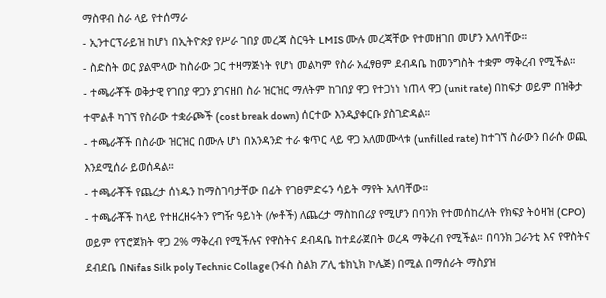ማስዋብ ስራ ላይ የተሰማራ
- ኢንተርፕራይዝ ከሆነ በኢትዮጵያ የሥራ ገበያ መረጃ ስርዓት LMIS ሙሉ መረጃቸው የተመዘገበ መሆን አለባቸው።
- ስድስት ወር ያልሞላው ከስራው ጋር ተዛማጅነት የሆነ መልካም የስራ አፈፃፀም ደብዳቤ ከመንግስት ተቋም ማቅረብ የሚችል።
- ተጫራቾች ወቅታዊ የገበያ ዋጋን ያገናዘበ ስራ ዝርዝር ማለትም ከገበያ ዋጋ የተጋነነ ነጠላ ዋጋ (unit rate) በከፍታ ወይም በዝቅታ ተሞልቶ ካገኘ የስራው ተቋራጮች (cost break down) ሰርተው እንዲያቀርቡ ያስገድዳል።
- ተጫራቾች በስራው ዝርዝር በሙሉ ሆነ በአንዳንድ ተራ ቁጥር ላይ ዋጋ አለመሙላቱ (unfilled rate) ከተገኘ ስራውን በራሱ ወጪ እንደሚሰራ ይወሰዳል።
- ተጫራቾች የጨረታ ሰነዱን ከማስገባታቸው በፊት የገፀምድሩን ሳይት ማየት አለባቸው።
- ተጫራቾች ከላይ የተዘረዘሩትን የግዥ ዓይነት (ሎቶች) ለጨረታ ማስከበሪያ የሚሆን በባንክ የተመሰከረለት የክፍያ ትዕዛዝ (CPO) ወይም የፕሮጀክት ዋጋ 2% ማቅረብ የሚችሉና የዋስትና ደብዳቤ ከተደራጀበት ወረዳ ማቅረብ የሚችል። በባንክ ጋራንቲ እና የዋስትና ደብደቤ በNifas Silk poly Technic Collage (ንፋስ ስልክ ፖሊ ቴክኒክ ኮሌጅ) በሚል በማሰራት ማስያዝ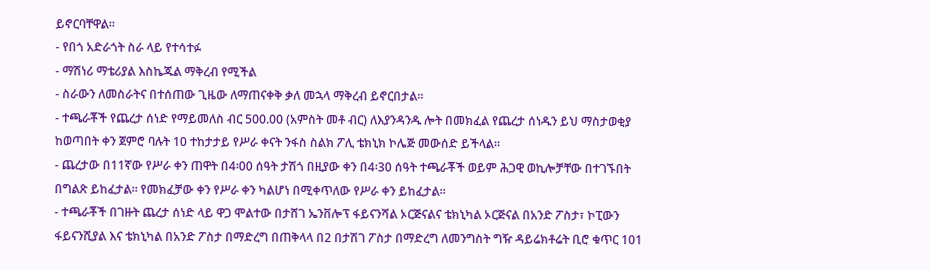ይኖርባቸዋል።
- የበጎ አድራጎት ስራ ላይ የተሳተፉ
- ማሽነሪ ማቴሪያል እስኬጁል ማቅረብ የሚችል
- ስራውን ለመስራትና በተሰጠው ጊዜው ለማጠናቀቅ ቃለ መኋላ ማቅረብ ይኖርበታል።
- ተጫራቾች የጨረታ ሰነድ የማይመለስ ብር 500.00 (አምስት መቶ ብር) ለእያንዳንዱ ሎት በመክፈል የጨረታ ሰነዱን ይህ ማስታወቂያ ከወጣበት ቀን ጀምሮ ባሉት 10 ተከታታይ የሥራ ቀናት ንፋስ ስልክ ፖሊ ቴክኒክ ኮሌጅ መውሰድ ይችላል።
- ጨረታው በ11ኛው የሥራ ቀን ጠዋት በ4፡00 ሰዓት ታሽጎ በዚያው ቀን በ4፡30 ሰዓት ተጫራቾች ወይም ሕጋዊ ወኪሎቻቸው በተገኙበት በግልጽ ይከፈታል። የመክፈቻው ቀን የሥራ ቀን ካልሆነ በሚቀጥለው የሥራ ቀን ይከፈታል።
- ተጫራቾች በገዙት ጨረታ ሰነድ ላይ ዋጋ ሞልተው በታሸገ ኤንቨሎፕ ፋይናንሻል ኦርጅናልና ቴክኒካል ኦርጅናል በአንድ ፖስታ፣ ኮፒውን ፋይናንሺያል እና ቴክኒካል በአንድ ፖስታ በማድረግ በጠቅላላ በ2 በታሽገ ፖስታ በማድረግ ለመንግስት ግዥ ዳይሬክቶሬት ቢሮ ቁጥር 101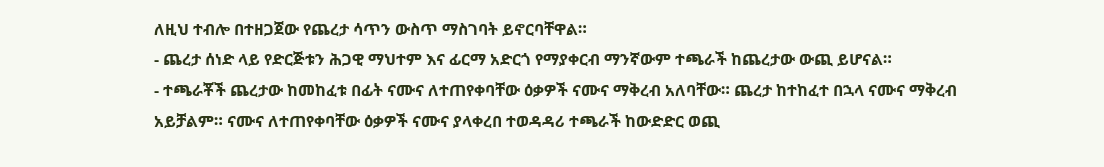ለዚህ ተብሎ በተዘጋጀው የጨረታ ሳጥን ውስጥ ማስገባት ይኖርባቸዋል።
- ጨረታ ሰነድ ላይ የድርጅቱን ሕጋዊ ማህተም እና ፊርማ አድርጎ የማያቀርብ ማንኛውም ተጫራች ከጨረታው ውጪ ይሆናል።
- ተጫራቾች ጨረታው ከመከፈቱ በፊት ናሙና ለተጠየቀባቸው ዕቃዎች ናሙና ማቅረብ አለባቸው። ጨረታ ከተከፈተ በኋላ ናሙና ማቅረብ አይቻልም። ናሙና ለተጠየቀባቸው ዕቃዎች ናሙና ያላቀረበ ተወዳዳሪ ተጫራች ከውድድር ወጪ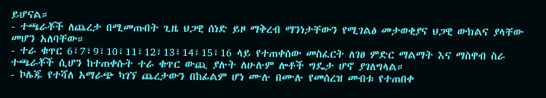ይሆናል።
- ተጫራቾች ለጨረታ በሚመጡበት ጊዜ ህጋዊ ሰነድ ይዞ ማቅረብ ማንነታቸውን የሚገልፅ መታወቂያና ህጋዊ ውክልና ያላቸው መሆን አለባቸው።
- ተራ ቁጥር 6፣7፣9፣10፣11፣12፣13፣14፣15፣16 ላይ የተጠቀሰው መስፈርት ለገፀ ምድር ማልማት እና ማስዋብ ስራ ተጫራቾች ሲሆን ከተጠቀሱት ተራ ቁጥር ውጪ ያሉት ለሁሉም ሎቶች ግዴታ ሆኖ ያገለግላል።
- ኮሌጁ የተሻለ አማራጭ ካገኘ ጨረታውን በከፊልም ሆነ ሙሉ በሙሉ የመሰረዝ መብቱ የተጠበቀ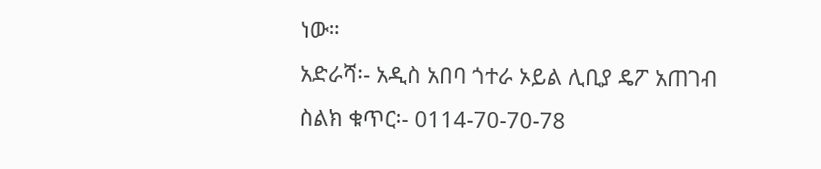ነው።
አድራሻ፡- አዲስ አበባ ጎተራ ኦይል ሊቢያ ዴፖ አጠገብ
ስልክ ቁጥር፡- 0114-70-70-78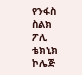የንፋስ ስልክ ፖሊ ቴክኒክ ኮሌጅ